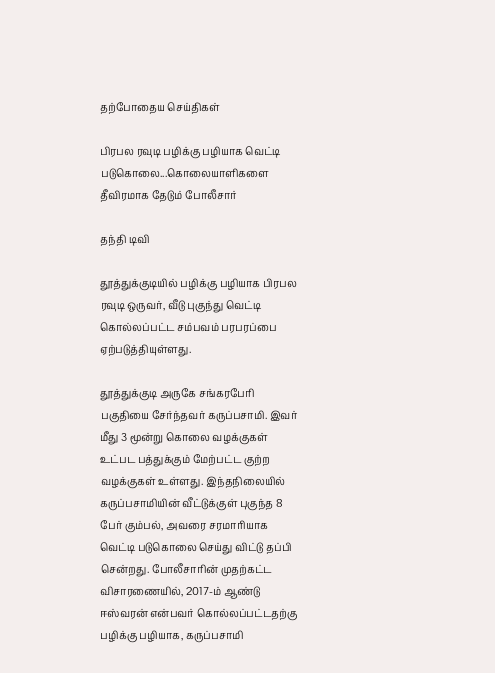தற்போதைய செய்திகள்

பிரபல ரவுடி பழிக்கு பழியாக வெட்டி படுகொலை...கொலையாளிகளை தீவிரமாக தேடும் போலீசார்

தந்தி டிவி

தூத்துக்குடியில் பழிக்கு பழியாக பிரபல ரவுடி ஒருவர், வீடு புகுந்து வெட்டி கொல்லப்பட்ட சம்பவம் பரபரப்பை ஏற்படுத்தியுள்ளது.

தூத்துக்குடி அருகே சங்கரபேரி பகுதியை சேர்ந்தவர் கருப்பசாமி. இவர் மீது 3 மூன்று கொலை வழக்குகள் உட்பட பத்துக்கும் மேற்பட்ட குற்ற வழக்குகள் உள்ளது. இந்தநிலையில் கருப்பசாமியின் வீட்டுக்குள் புகுந்த 8 பேர் கும்பல், அவரை சரமாரியாக வெட்டி படுகொலை செய்து விட்டு தப்பி சென்றது. போலீசாரின் முதற்கட்ட விசாரணையில், 2017-ம் ஆண்டு ஈஸ்வரன் என்பவர் கொல்லப்பட்டதற்கு பழிக்கு பழியாக, கருப்பசாமி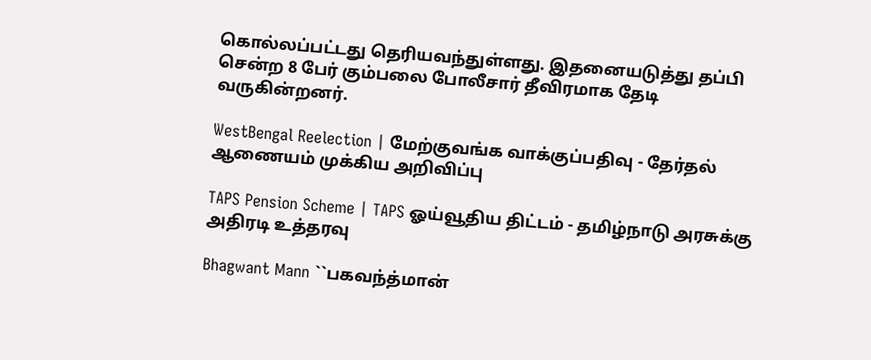கொல்லப்பட்டது தெரியவந்துள்ளது. இதனையடுத்து தப்பி சென்ற 8 பேர் கும்பலை போலீசார் தீவிரமாக தேடி வருகின்றனர்.

WestBengal Reelection | மேற்குவங்க வாக்குப்பதிவு - தேர்தல் ஆணையம் முக்கிய அறிவிப்பு

TAPS Pension Scheme | TAPS ஓய்வூதிய திட்டம் - தமிழ்நாடு அரசுக்கு அதிரடி உத்தரவு

Bhagwant Mann ``பகவந்த்மான்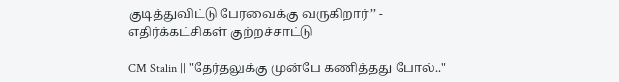குடித்துவிட்டு பேரவைக்கு வருகிறார்’’ - எதிர்க்கட்சிகள் குற்றச்சாட்டு

CM Stalin || "தேர்தலுக்கு முன்பே கணித்தது போல்.."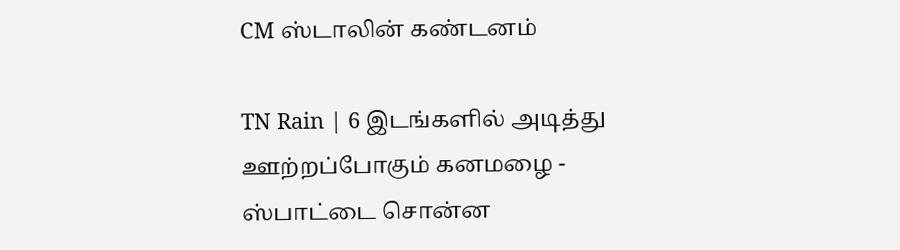CM ஸ்டாலின் கண்டனம்

TN Rain | 6 இடங்களில் அடித்து ஊற்றப்போகும் கனமழை - ஸ்பாட்டை சொன்ன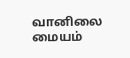வானிலை மையம்